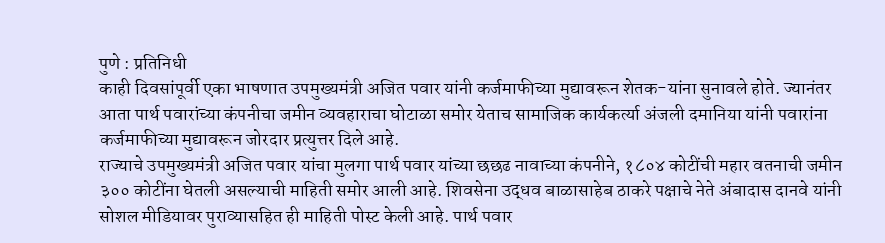पुणे : प्रतिनिधी
काही दिवसांपूर्वी एका भाषणात उपमुख्यमंत्री अजित पवार यांनी कर्जमाफीच्या मुद्यावरून शेतक-यांना सुनावले होते. ज्यानंतर आता पार्थ पवारांच्या कंपनीचा जमीन व्यवहाराचा घोटाळा समोर येताच सामाजिक कार्यकर्त्या अंजली दमानिया यांनी पवारांना कर्जमाफीच्या मुद्यावरून जोरदार प्रत्युत्तर दिले आहे.
राज्याचे उपमुख्यमंत्री अजित पवार यांचा मुलगा पार्थ पवार यांच्या छछढ नावाच्या कंपनीने, १८०४ कोटींची महार वतनाची जमीन ३०० कोटींना घेतली असल्याची माहिती समोर आली आहे. शिवसेना उद्धव बाळासाहेब ठाकरे पक्षाचे नेते अंबादास दानवे यांनी सोशल मीडियावर पुराव्यासहित ही माहिती पोस्ट केली आहे. पार्थ पवार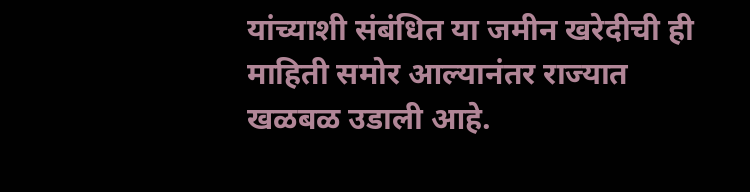यांच्याशी संबंधित या जमीन खरेदीची ही माहिती समोर आल्यानंतर राज्यात खळबळ उडाली आहे.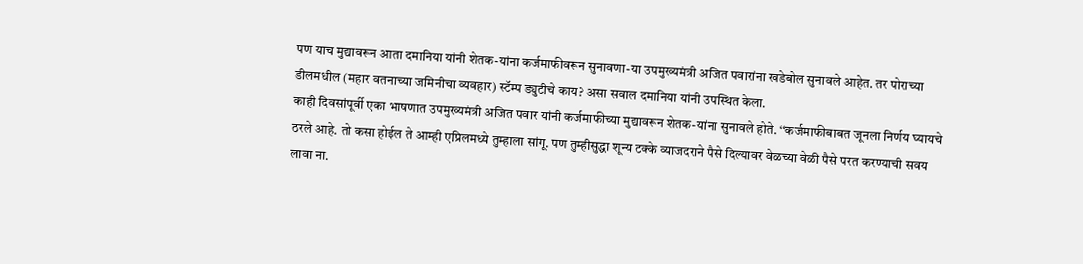पण याच मुद्यावरून आता दमानिया यांनी शेतक-यांना कर्जमाफीवरून सुनावणा-या उपमुख्यमंत्री अजित पवारांना खडेबोल सुनावले आहेत. तर पोराच्या डीलमधील (महार वतनाच्या जमिनीचा व्यवहार) स्टॅम्प ड्युटीचे काय? असा सवाल दमानिया यांनी उपस्थित केला.
काही दिवसांपूर्वी एका भाषणात उपमुख्यमंत्री अजित पवार यांनी कर्जमाफीच्या मुद्यावरून शेतक-यांना सुनावले होते. ‘‘कर्जमाफीबाबत जूनला निर्णय घ्यायचे ठरले आहे. तो कसा होईल ते आम्ही एप्रिलमध्ये तुम्हाला सांगू. पण तुम्हीसुद्धा शून्य टक्के व्याजदराने पैसे दिल्यावर वेळच्या वेळी पैसे परत करण्याची सवय लावा ना.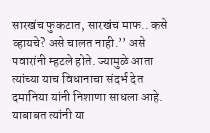सारखंच फुकटात, सारखंच माफ.. कसे व्हायचे? असे चालत नाही.’’ असे पवारांनी म्हटले होते. ज्यामुळे आता त्यांच्या याच विधानाचा संदर्भ देत दमानिया यांनी निशाणा साधला आहे.
याबाबत त्यांनी या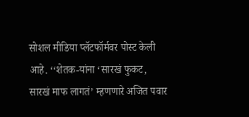सोशल मीडिया प्लॅटफॉर्मवर पोस्ट केली आहे. ‘‘शेतक-यांना ‘सारखं फुकट, सारखं माफ लागतं’ म्हणणारे अजित पवार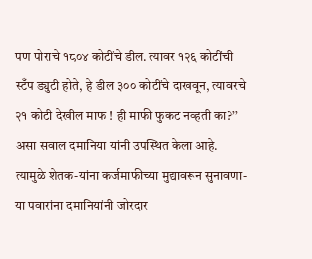पण पोराचे १८०४ कोटींचे डील. त्यावर १२६ कोटींची स्टँप ड्युटी होते, हे डील ३०० कोटींचे दाखवून, त्यावरचे २१ कोटी देखील माफ ! ही माफी फुकट नव्हती का?’’ असा सवाल दमानिया यांनी उपस्थित केला आहे. त्यामुळे शेतक-यांना कर्जमाफीच्या मुद्यावरून सुनावणा-या पवारांना दमानियांनी जोरदार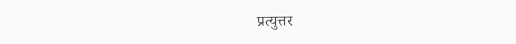प्रत्युत्तर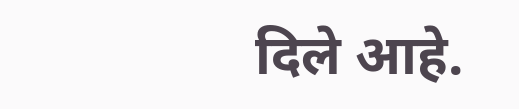दिले आहे.